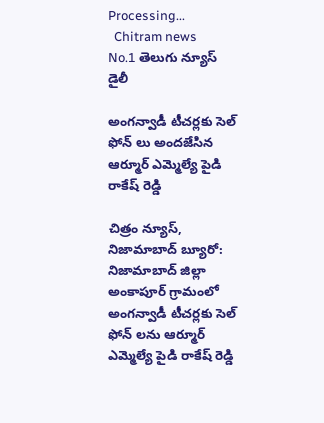Processing...
  Chitram news
No.1 తెలుగు న్యూస్ డైలీ

అంగన్వాడీ టీచర్లకు సెల్ ఫోన్ లు అందజేసిన ఆర్మూర్ ఎమ్మెల్యే పైడి రాకేష్ రెడ్డి

చిత్రం న్యూస్, నిజామాబాద్ బ్యూరో: నిజామాబాద్ జిల్లా అంకాపూర్ గ్రామంలో అంగన్వాడీ టీచర్లకు సెల్ ఫోన్ లను ఆర్మూర్ ఎమ్మెల్యే పైడి రాకేష్ రెడ్డి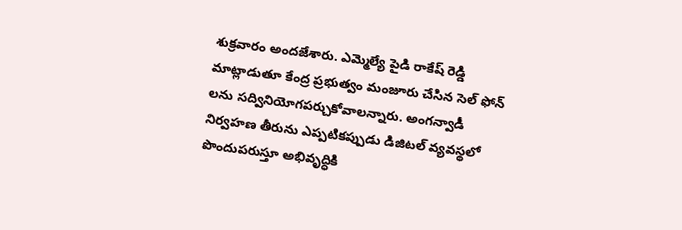శుక్రవారం అందజేశారు. ఎమ్మెల్యే పైడి రాకేష్ రెడ్డి మాట్లాడుతూ కేంద్ర ప్రభుత్వం మంజూరు చేసిన సెల్ ఫోన్ లను సద్వినియోగపర్చుకోవాలన్నారు. అంగన్వాడీ నిర్వహణ తీరును ఎప్పటికప్పుడు డిజిటల్ వ్యవస్థలో పొందుపరుస్తూ అభివృద్ధికి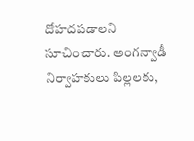దోహదపడాలని సూచించారు. అంగన్వాడీ నిర్వాహకులు పిల్లలకు,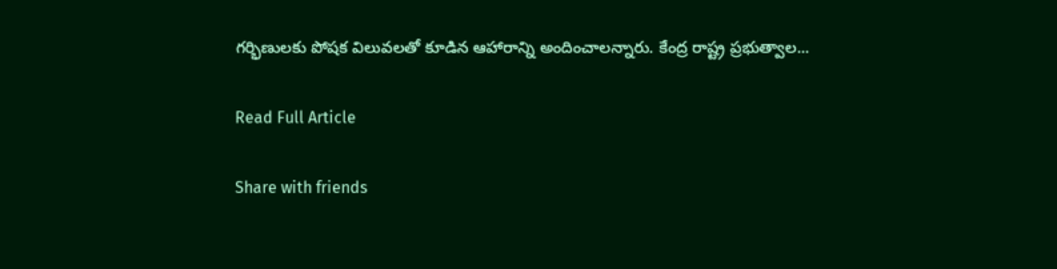గర్భిణులకు పోషక విలువలతో కూడిన ఆహారాన్ని అందించాలన్నారు. కేంద్ర రాష్ట్ర ప్రభుత్వాల...

Read Full Article

Share with friends